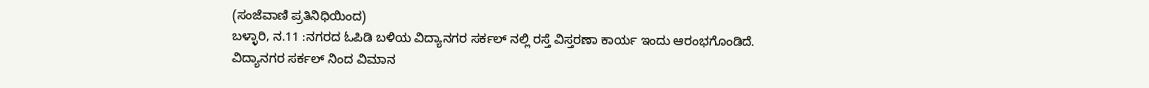(ಸಂಜೆವಾಣಿ ಪ್ರತಿನಿಧಿಯಿಂದ)
ಬಳ್ಳಾರಿ, ನ.11 :ನಗರದ ಓಪಿಡಿ ಬಳಿಯ ವಿದ್ಯಾನಗರ ಸರ್ಕಲ್ ನಲ್ಲಿ ರಸ್ತೆ ವಿಸ್ತರಣಾ ಕಾರ್ಯ ಇಂದು ಆರಂಭಗೊಂಡಿದೆ.
ವಿದ್ಯಾನಗರ ಸರ್ಕಲ್ ನಿಂದ ವಿಮಾನ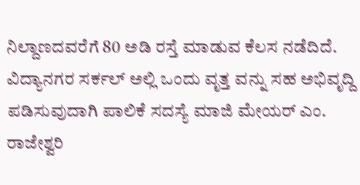ನಿಲ್ದಾಣದವರೆಗೆ 80 ಅಡಿ ರಸ್ತೆ ಮಾಡುವ ಕೆಲಸ ನಡೆದಿದೆ. ವಿದ್ಯಾನಗರ ಸರ್ಕಲ್ ಅಲ್ಲಿ ಒಂದು ವೃತ್ತ ವನ್ನು ಸಹ ಅಭಿವೃದ್ದಿ ಪಡಿಸುವುದಾಗಿ ಪಾಲಿಕೆ ಸದಸ್ಯೆ ಮಾಜಿ ಮೇಯರ್ ಎಂ. ರಾಜೇಶ್ವರಿ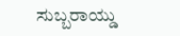ಸುಬ್ಬರಾಯ್ಡು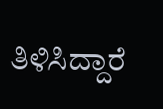ತಿಳಿಸಿದ್ದಾರೆ